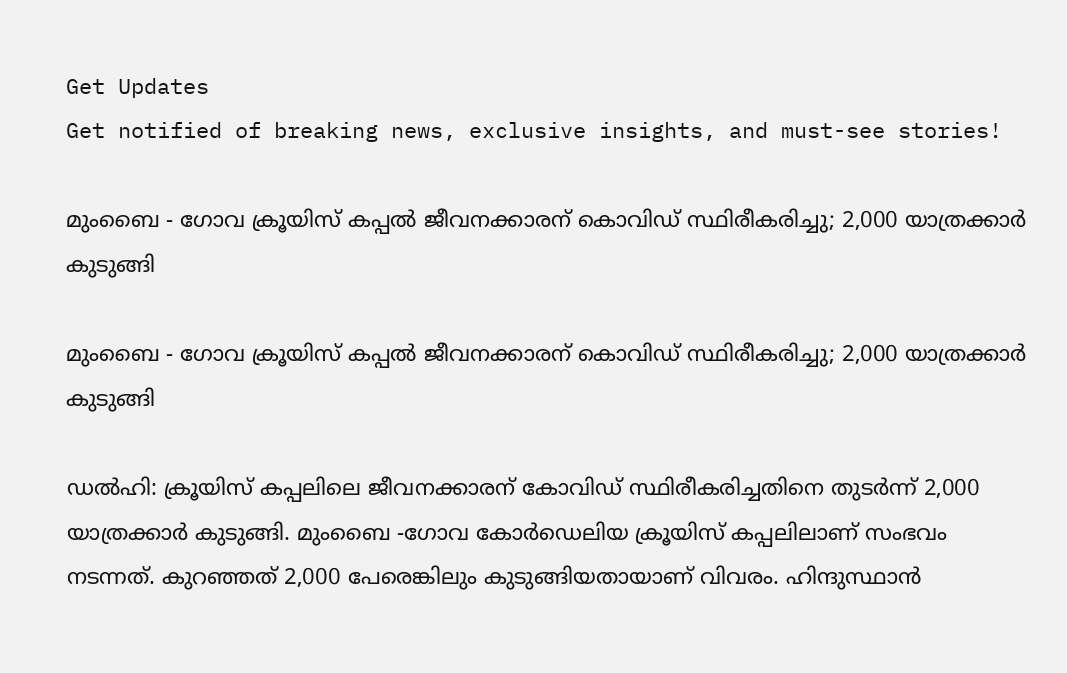Get Updates
Get notified of breaking news, exclusive insights, and must-see stories!

മുംബൈ - ഗോവ ക്രൂയിസ് കപ്പൽ ജീവനക്കാരന് കൊവിഡ് സ്ഥിരീകരിച്ചു; 2,000 യാത്രക്കാർ കുടുങ്ങി

മുംബൈ - ഗോവ ക്രൂയിസ് കപ്പൽ ജീവനക്കാരന് കൊവിഡ് സ്ഥിരീകരിച്ചു; 2,000 യാത്രക്കാർ കുടുങ്ങി

ഡൽഹി: ക്രൂയിസ് കപ്പലിലെ ജീവനക്കാരന് കോവിഡ് സ്ഥിരീകരിച്ചതിനെ തുടർന്ന് 2,000 യാത്രക്കാർ കുടുങ്ങി. മുംബൈ -ഗോവ കോർഡെലിയ ക്രൂയിസ് കപ്പലിലാണ് സംഭവം നടന്നത്. കുറഞ്ഞത് 2,000 പേരെങ്കിലും കുടുങ്ങിയതായാണ് വിവരം. ഹിന്ദുസ്ഥാൻ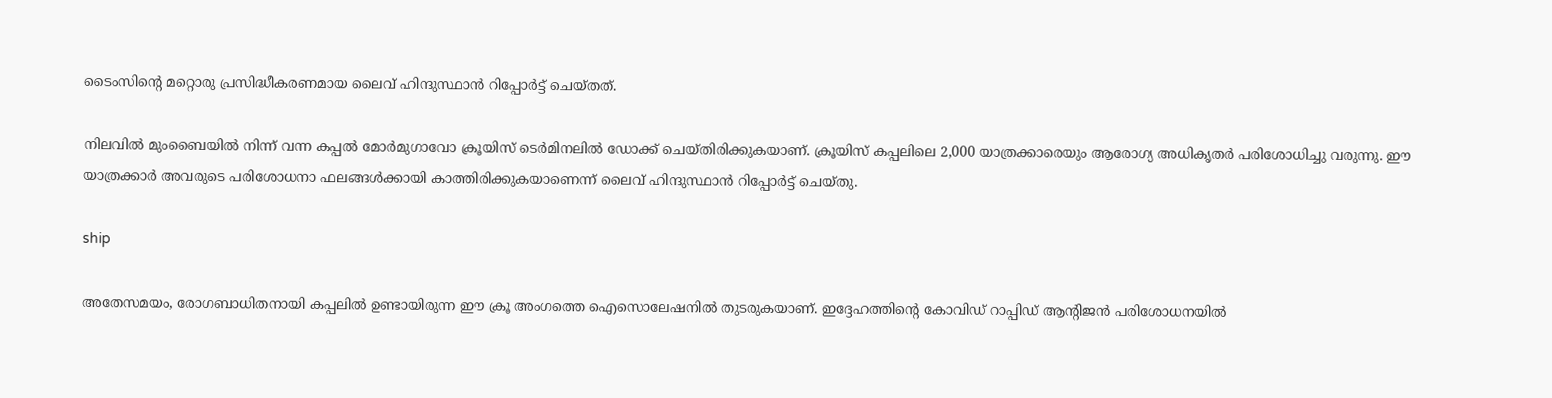ടൈംസിന്റെ മറ്റൊരു പ്രസിദ്ധീകരണമായ ലൈവ് ഹിന്ദുസ്ഥാൻ റിപ്പോർട്ട് ചെയ്തത്.

നിലവിൽ മുംബൈയിൽ നിന്ന് വന്ന കപ്പൽ മോർമുഗാവോ ക്രൂയിസ് ടെർമിനലിൽ ഡോക്ക് ചെയ്തിരിക്കുകയാണ്. ക്രൂയിസ് കപ്പലിലെ 2,000 യാത്രക്കാരെയും ആരോഗ്യ അധികൃതർ പരിശോധിച്ചു വരുന്നു. ഈ യാത്രക്കാർ അവരുടെ പരിശോധനാ ഫലങ്ങൾക്കായി കാത്തിരിക്കുകയാണെന്ന് ലൈവ് ഹിന്ദുസ്ഥാൻ റിപ്പോർട്ട് ചെയ്തു.

ship

അതേസമയം, രോഗബാധിതനായി കപ്പലിൽ ഉണ്ടായിരുന്ന ഈ ക്രൂ അംഗത്തെ ഐസൊലേഷനിൽ തുടരുകയാണ്. ഇദ്ദേഹത്തിന്റെ കോവിഡ് റാപ്പിഡ് ആന്റിജൻ പരിശോധനയിൽ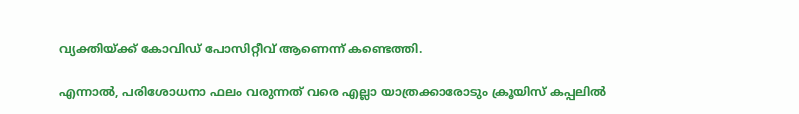വ്യക്തിയ്ക്ക് കോവിഡ് പോസിറ്റീവ് ആണെന്ന് കണ്ടെത്തി.

എന്നാൽ, പരിശോധനാ ഫലം വരുന്നത് വരെ എല്ലാ യാത്രക്കാരോടും ക്രൂയിസ് കപ്പലിൽ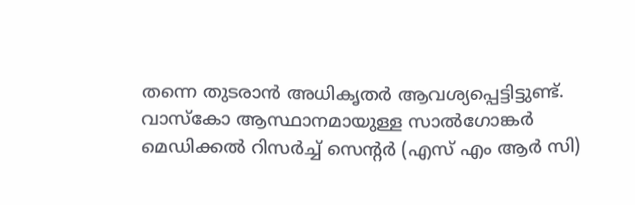തന്നെ തുടരാൻ അധികൃതർ ആവശ്യപ്പെട്ടിട്ടുണ്ട്. വാസ്കോ ആസ്ഥാനമായുള്ള സാൽഗോങ്കർ മെഡിക്കൽ റിസർച്ച് സെന്റർ (എസ് എം ആർ സി)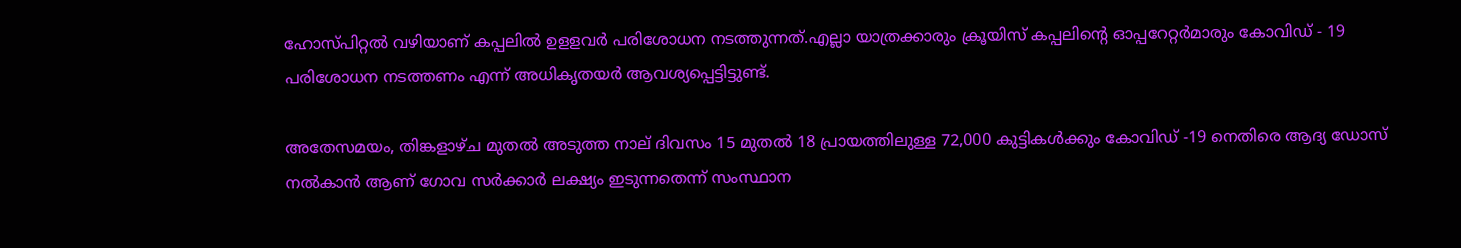ഹോസ്പിറ്റൽ വഴിയാണ് കപ്പലിൽ ഉളളവർ പരിശോധന നടത്തുന്നത്.എല്ലാ യാത്രക്കാരും ക്രൂയിസ് കപ്പലിന്റെ ഓപ്പറേറ്റർമാരും കോവിഡ് - 19 പരിശോധന നടത്തണം എന്ന് അധികൃതയർ ആവശ്യപ്പെട്ടിട്ടുണ്ട്.

അതേസമയം, തിങ്കളാഴ്ച മുതൽ അടുത്ത നാല് ദിവസം 15 മുതൽ 18 പ്രായത്തിലുള്ള 72,000 കുട്ടികൾക്കും കോവിഡ് -19 നെതിരെ ആദ്യ ഡോസ് നൽകാൻ ആണ് ഗോവ സർക്കാർ ലക്ഷ്യം ഇടുന്നതെന്ന് സംസ്ഥാന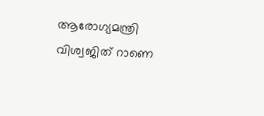ആരോഗ്യമന്ത്രി വിശ്വജിത് റാണെ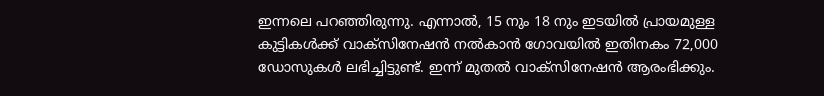ഇന്നലെ പറഞ്ഞിരുന്നു. എന്നാൽ, 15 നും 18 നും ഇടയിൽ പ്രായമുള്ള കുട്ടികൾക്ക് വാക്സിനേഷൻ നൽകാൻ ഗോവയിൽ ഇതിനകം 72,000 ഡോസുകൾ ലഭിച്ചിട്ടുണ്ട്. ഇന്ന് മുതൽ വാക്സിനേഷൻ ആരംഭിക്കും.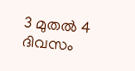3 മുതൽ 4 ദിവസം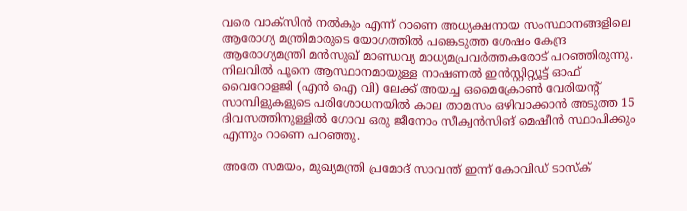വരെ വാക്സിൻ നൽകും എന്ന് റാണെ അധ്യക്ഷനായ സംസ്ഥാനങ്ങളിലെ ആരോഗ്യ മന്ത്രിമാരുടെ യോഗത്തിൽ പങ്കെടുത്ത ശേഷം കേന്ദ്ര ആരോഗ്യമന്ത്രി മൻസുഖ് മാണ്ഡവ്യ മാധ്യമപ്രവർത്തകരോട് പറഞ്ഞിരുന്നു. നിലവിൽ പൂനെ ആസ്ഥാനമായുള്ള നാഷണൽ ഇൻസ്റ്റിറ്റ്യൂട്ട് ഓഫ് വൈറോളജി (എൻ ഐ വി) ലേക്ക് അയച്ച ഒമൈക്രോൺ വേരിയന്റ് സാമ്പിളുകളുടെ പരിശോധനയിൽ കാല താമസം ഒഴിവാക്കാൻ അടുത്ത 15 ദിവസത്തിനുള്ളിൽ ഗോവ ഒരു ജീനോം സീക്വൻസിങ് മെഷീൻ സ്ഥാപിക്കും എന്നും റാണെ പറഞ്ഞു.

അതേ സമയം, മുഖ്യമന്ത്രി പ്രമോദ് സാവന്ത് ഇന്ന് കോവിഡ് ടാസ്‌ക്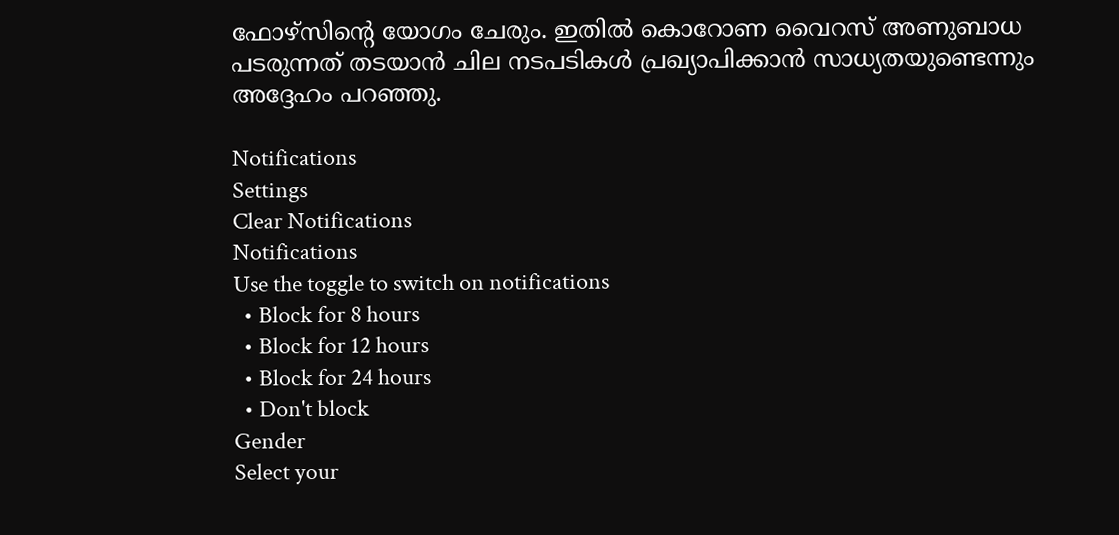ഫോഴ്‌സിന്റെ യോഗം ചേരും. ഇതിൽ കൊറോണ വൈറസ് അണുബാധ പടരുന്നത് തടയാൻ ചില നടപടികൾ പ്രഖ്യാപിക്കാൻ സാധ്യതയുണ്ടെന്നും അദ്ദേഹം പറഞ്ഞു.

Notifications
Settings
Clear Notifications
Notifications
Use the toggle to switch on notifications
  • Block for 8 hours
  • Block for 12 hours
  • Block for 24 hours
  • Don't block
Gender
Select your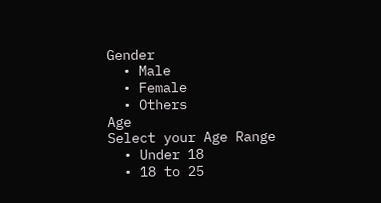Gender
  • Male
  • Female
  • Others
Age
Select your Age Range
  • Under 18
  • 18 to 25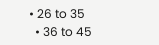• 26 to 35
  • 36 to 45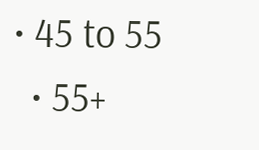• 45 to 55
  • 55+